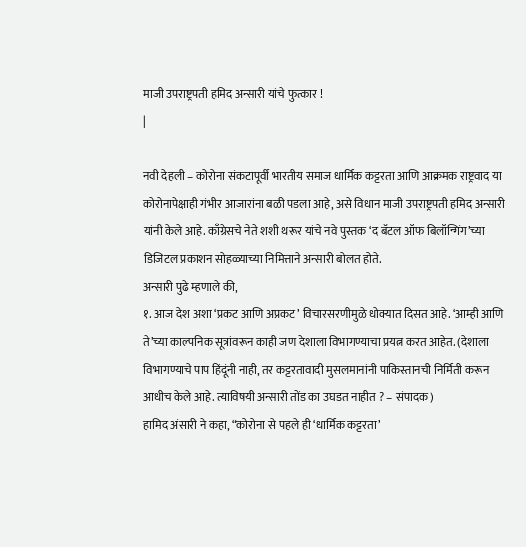माजी उपराष्ट्रपती हमिद अन्सारी यांचे फुत्कार !
|

नवी देहली – कोरोना संकटापूर्वी भारतीय समाज धार्मिक कट्टरता आणि आक्रमक राष्ट्रवाद या कोरोनापेक्षाही गंभीर आजारांना बळी पडला आहे, असे विधान माजी उपराष्ट्रपती हमिद अन्सारी यांनी केले आहे. काँग्रेसचे नेते शशी थरूर यांचे नवे पुस्तक ‘द बॅटल ऑफ बिलॉन्गिंग’च्या डिजिटल प्रकाशन सोहळ्याच्या निमित्ताने अन्सारी बोलत होते.
अन्सारी पुढे म्हणाले की,
१. आज देश अशा ‘प्रकट आणि अप्रकट’ विचारसरणीमुळे धोक्यात दिसत आहे. ‘आम्ही आणि ते’च्या काल्पनिक सूत्रांवरून काही जण देशाला विभागण्याचा प्रयत्न करत आहेत. (देशाला विभागण्याचे पाप हिंदूंनी नाही, तर कट्टरतावादी मुसलमानांनी पाकिस्तानची निर्मिती करून आधीच केले आहे. त्याविषयी अन्सारी तोंड का उघडत नाहीत ? – संपादक)
हामिद अंसारी ने कहा, “कोरोना से पहले ही ‘धार्मिक कट्टरता’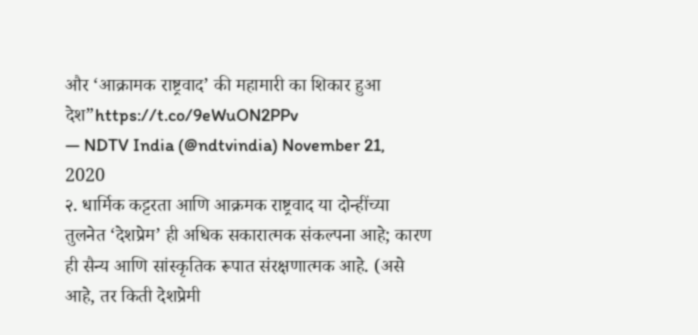और ‘आक्रामक राष्ट्रवाद’ की महामारी का शिकार हुआ देश”https://t.co/9eWuON2PPv
— NDTV India (@ndtvindia) November 21, 2020
२. धार्मिक कट्टरता आणि आक्रमक राष्ट्रवाद या दोन्हींच्या तुलनेत ‘देशप्रेम’ ही अधिक सकारात्मक संकल्पना आहे; कारण ही सैन्य आणि सांस्कृतिक रूपात संरक्षणात्मक आहे. (असे आहे, तर किती देशप्रेमी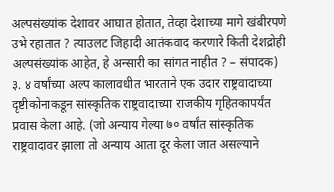अल्पसंख्यांक देशावर आघात होतात, तेव्हा देशाच्या मागे खंबीरपणे उभे रहातात ? त्याउलट जिहादी आतंकवाद करणारे किती देशद्रोही अल्पसंख्यांक आहेत, हे अन्सारी का सांगत नाहीत ? – संपादक)
३. ४ वर्षांच्या अल्प कालावधीत भारताने एक उदार राष्ट्रवादाच्या दृष्टीकोनाकडून सांस्कृतिक राष्ट्रवादाच्या राजकीय गृहितकापर्यंत प्रवास केला आहे. (जो अन्याय गेल्या ७० वर्षांत सांस्कृतिक राष्ट्रवादावर झाला तो अन्याय आता दूर केला जात असल्याने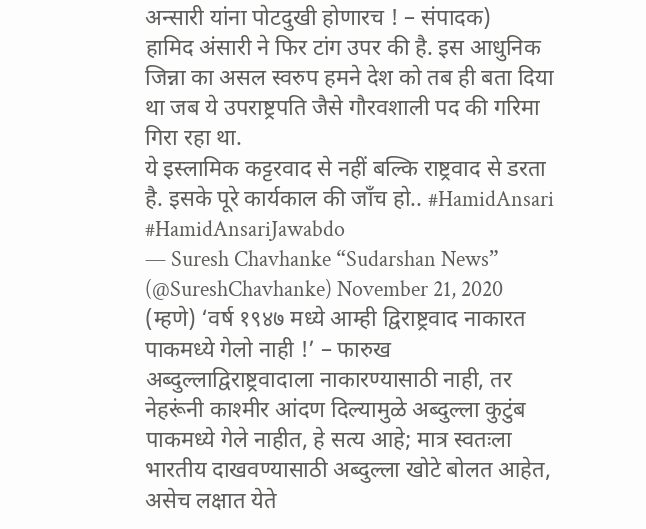अन्सारी यांना पोटदुखी होणारच ! – संपादक)
हामिद अंसारी ने फिर टांग उपर की है. इस आधुनिक जिन्ना का असल स्वरुप हमने देश को तब ही बता दिया था जब ये उपराष्ट्रपति जैसे गौरवशाली पद की गरिमा गिरा रहा था.
ये इस्लामिक कट्टरवाद से नहीं बल्कि राष्ट्रवाद से डरता है. इसके पूरे कार्यकाल की जाँच हो.. #HamidAnsari #HamidAnsariJawabdo
— Suresh Chavhanke “Sudarshan News” (@SureshChavhanke) November 21, 2020
(म्हणे) ‘वर्ष १९४७ मध्ये आम्ही द्विराष्ट्रवाद नाकारत पाकमध्ये गेलो नाही !’ – फारुख अब्दुल्लाद्विराष्ट्रवादाला नाकारण्यासाठी नाही, तर नेहरूंनी काश्मीर आंदण दिल्यामुळे अब्दुल्ला कुटुंब पाकमध्ये गेले नाहीत, हे सत्य आहे; मात्र स्वतःला भारतीय दाखवण्यासाठी अब्दुल्ला खोटे बोलत आहेत, असेच लक्षात येते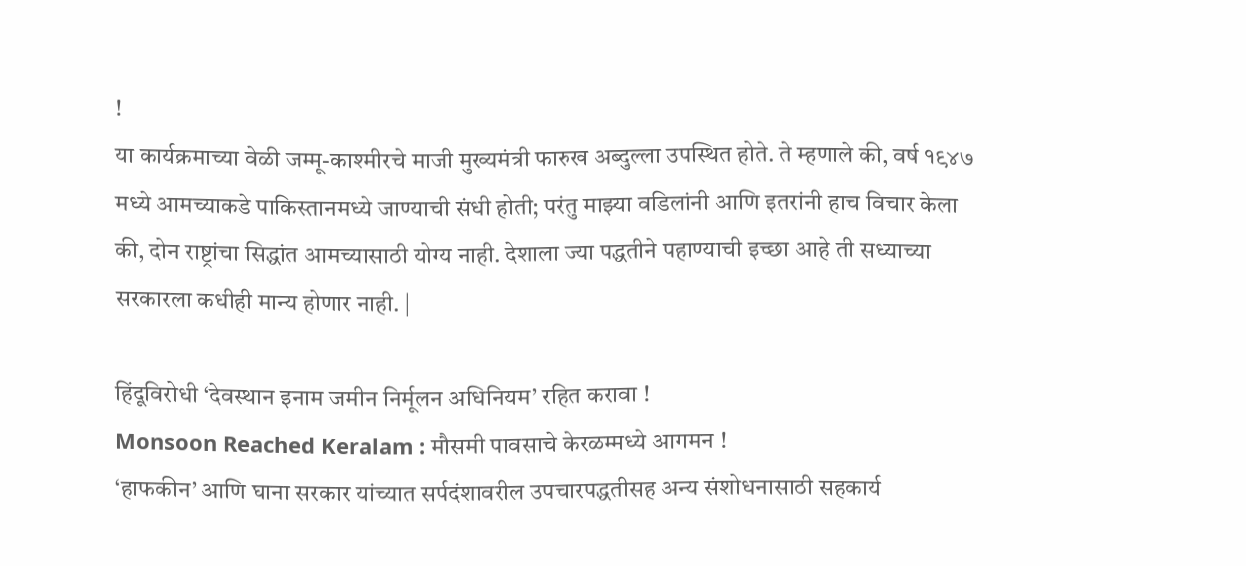!
या कार्यक्रमाच्या वेळी जम्मू-काश्मीरचे माजी मुख्यमंत्री फारुख अब्दुल्ला उपस्थित होते. ते म्हणाले की, वर्ष १९४७ मध्ये आमच्याकडे पाकिस्तानमध्ये जाण्याची संधी होती; परंतु माझ्या वडिलांनी आणि इतरांनी हाच विचार केला की, दोन राष्ट्रांचा सिद्धांत आमच्यासाठी योग्य नाही. देशाला ज्या पद्धतीने पहाण्याची इच्छा आहे ती सध्याच्या सरकारला कधीही मान्य होणार नाही. |

हिंदूविरोधी ‘देवस्थान इनाम जमीन निर्मूलन अधिनियम’ रहित करावा !
Monsoon Reached Keralam : मौसमी पावसाचे केरळम्मध्ये आगमन !
‘हाफकीन’ आणि घाना सरकार यांच्यात सर्पदंशावरील उपचारपद्धतीसह अन्य संशोधनासाठी सहकार्य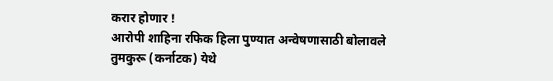करार होणार !
आरोपी शाहिना रफिक हिला पुण्यात अन्वेषणासाठी बोलावले
तुमकुरू (कर्नाटक) येथे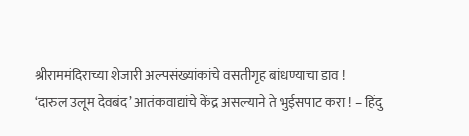श्रीराममंदिराच्या शेजारी अल्पसंख्यांकांचे वसतीगृह बांधण्याचा डाव !
‘दारुल उलूम देवबंद’ आतंकवाद्यांचे केंद्र असल्याने ते भुईसपाट करा ! – हिंदु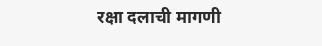रक्षा दलाची मागणी